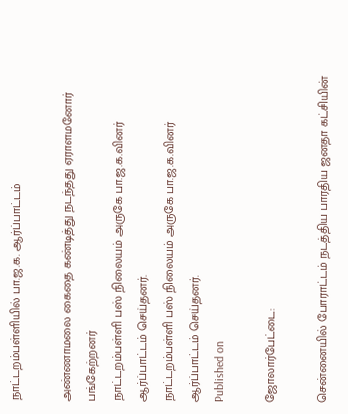நாட்டறம்பள்ளியில் பா.ஜ.க. ஆர்ப்பாட்டம்

அண்ணாமலை கைதை கண்டித்து நடந்தது ஏராளமனோர் பங்கேற்றனர்
நாட்டறம்பள்ளி பஸ் நிலையம் அருகே பா.ஜ.க.வினர் ஆர்ப்பாட்டம் செய்தனர்.
நாட்டறம்பள்ளி பஸ் நிலையம் அருகே பா.ஜ.க.வினர் ஆர்ப்பாட்டம் செய்தனர்.
Published on

ஜோலார்பேட்டை:

சென்னையில் போராட்டம் நடத்திய பாரதிய ஜனதா கட்சியின்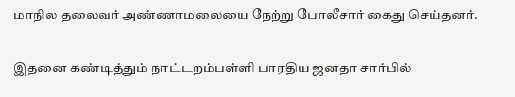மாநில தலைவர் அண்ணாமலையை நேற்று போலீசார் கைது செய்தனர்.

இதனை கண்டித்தும் நாட்டறம்பள்ளி பாரதிய ஜனதா சார்பில்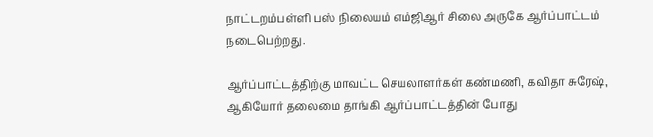நாட்டறம்பள்ளி பஸ் நிலையம் எம்ஜிஆர் சிலை அருகே ஆர்ப்பாட்டம் நடைபெற்றது.

ஆர்ப்பாட்டத்திற்கு மாவட்ட செயலாளர்கள் கண்மணி, கவிதா சுரேஷ், ஆகியோர் தலைமை தாங்கி ஆர்ப்பாட்டத்தின் போது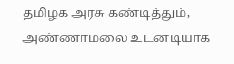தமிழக அரசு கண்டித்தும், அண்ணாமலை உடனடியாக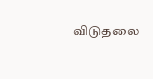விடுதலை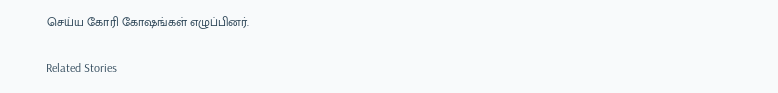செய்ய கோரி கோஷங்கள் எழுப்பினர்.

Related Stories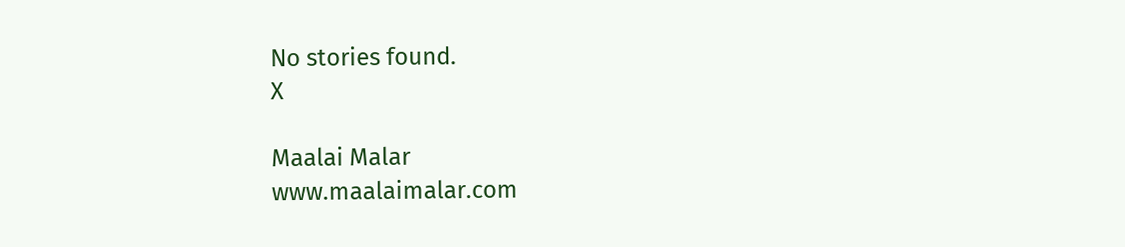No stories found.
X

Maalai Malar
www.maalaimalar.com